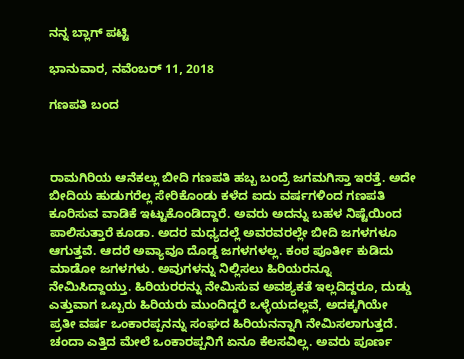ನನ್ನ ಬ್ಲಾಗ್ ಪಟ್ಟಿ

ಭಾನುವಾರ, ನವೆಂಬರ್ 11, 2018

ಗಣಪತಿ ಬಂದ



ರಾಮಗಿರಿಯ ಆನೆಕಲ್ಲು ಬೀದಿ ಗಣಪತಿ ಹಬ್ಬ ಬಂದ್ರೆ ಜಗಮಗಿಸ್ತಾ ಇರತ್ತೆ. ಅದೇ ಬೀದಿಯ ಹುಡುಗರೆಲ್ಲ ಸೇರಿಕೊಂಡು ಕಳೆದ ಐದು ವರ್ಷಗಳಿಂದ ಗಣಪತಿ ಕೂರಿಸುವ ವಾಡಿಕೆ ಇಟ್ಟುಕೊಂಡಿದ್ದಾರೆ. ಅವರು ಅದನ್ನು ಬಹಳ ನಿಷ್ಟೆಯಿಂದ ಪಾಲಿಸುತ್ತಾರೆ ಕೂಡಾ. ಅದರ ಮಧ್ಯದಲ್ಲೆ ಅವರವರಲ್ಲೇ ಬೀದಿ ಜಗಳಗಳೂ ಆಗುತ್ತವೆ. ಆದರೆ ಅವ್ಯಾವೂ ದೊಡ್ಡ ಜಗಳಗಳಲ್ಲ. ಕಂಠ ಪೂರ್ತೀ ಕುಡಿದು ಮಾಡೋ ಜಗಳಗಳು. ಅವುಗಳನ್ನು ನಿಲ್ಲಿಸಲು ಹಿರಿಯರನ್ನೂ ನೇಮಿಸಿದ್ದಾಯ್ತು. ಹಿರಿಯರರನ್ನು ನೇಮಿಸುವ ಅವಶ್ಯಕತೆ ಇಲ್ಲದಿದ್ದರೂ, ದುಡ್ಡು ಎತ್ತುವಾಗ ಒಬ್ಬರು ಹಿರಿಯರು ಮುಂದಿದ್ದರೆ ಒಳ್ಳೆಯದಲ್ಲವೆ, ಅದಕ್ಕಗಿಯೇ ಪ್ರತೀ ವರ್ಷ ಒಂಕಾರಪ್ಪನನ್ನು ಸಂಘದ ಹಿರಿಯನನ್ನಾಗಿ ನೇಮಿಸಲಾಗುತ್ತದೆ. ಚಂದಾ ಎತ್ತಿದ ಮೇಲೆ ಒಂಕಾರಪ್ಪನಿಗೆ ಏನೂ ಕೆಲಸವಿಲ್ಲ. ಅವರು ಪೂರ್ಣ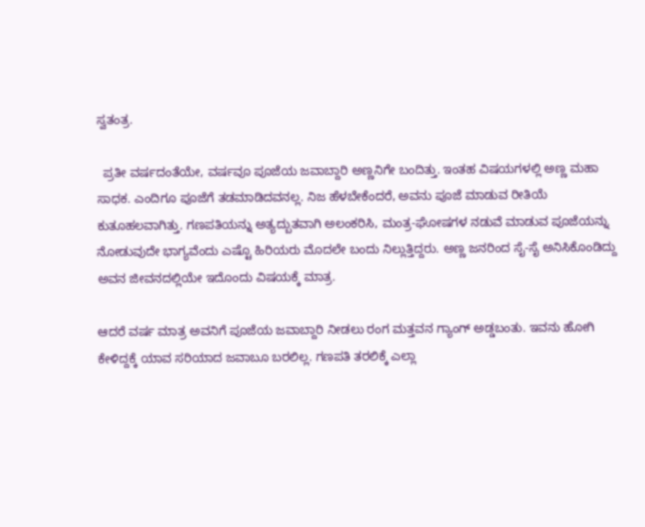ಸ್ವತಂತ್ರ.

  ಪ್ರತೀ ವರ್ಷದಂತೆಯೇ, ವರ್ಷವೂ ಪೂಜೆಯ ಜವಾಬ್ದಾರಿ ಅಣ್ಣನಿಗೇ ಬಂದಿತ್ತು. ಇಂತಹ ವಿಷಯಗಳಲ್ಲಿ ಅಣ್ಣ ಮಹಾ ಸಾಧಕ. ಎಂದಿಗೂ ಪೂಜೆಗೆ ತಡಮಾಡಿದವನಲ್ಲ. ನಿಜ ಹೆಳಬೇಕೆಂದರೆ, ಅವನು ಪೂಜೆ ಮಾಡುವ ರೀತಿಯೆ ಕುತೂಹಲವಾಗಿತ್ತು. ಗಣಪತಿಯನ್ನು ಅತ್ಯದ್ಬುತವಾಗಿ ಅಲಂಕರಿಸಿ, ಮಂತ್ರ-ಘೋಷಗಳ ನಡುವೆ ಮಾಡುವ ಪೂಜೆಯನ್ನು ನೋಡುವುದೇ ಭಾಗ್ಯವೆಂದು ಎಷ್ಟೊ ಹಿರಿಯರು ಮೊದಲೇ ಬಂದು ನಿಲ್ಲುತ್ತಿದ್ದರು. ಅಣ್ಣ ಜನರಿಂದ ಸೈ-ಸೈ ಅನಿಸಿಕೊಂಡಿದ್ದು ಅವನ ಜೀವನದಲ್ಲಿಯೇ ಇದೊಂದು ವಿಷಯಕ್ಕೆ ಮಾತ್ರ.

ಆದರೆ ವರ್ಷ ಮಾತ್ರ ಅವನಿಗೆ ಪೂಜೆಯ ಜವಾಬ್ದಾರಿ ನೀಡಲು ರಂಗ ಮತ್ತವನ ಗ್ಯಾಂಗ್ ಅಡ್ಡಬಂತು. ಇವನು ಹೋಗಿ ಕೇಳಿದ್ದಕ್ಕೆ ಯಾವ ಸರಿಯಾದ ಜವಾಬೂ ಬರಲಿಲ್ಲ. ಗಣಪತಿ ತರಲಿಕ್ಕೆ ಎಲ್ಲಾ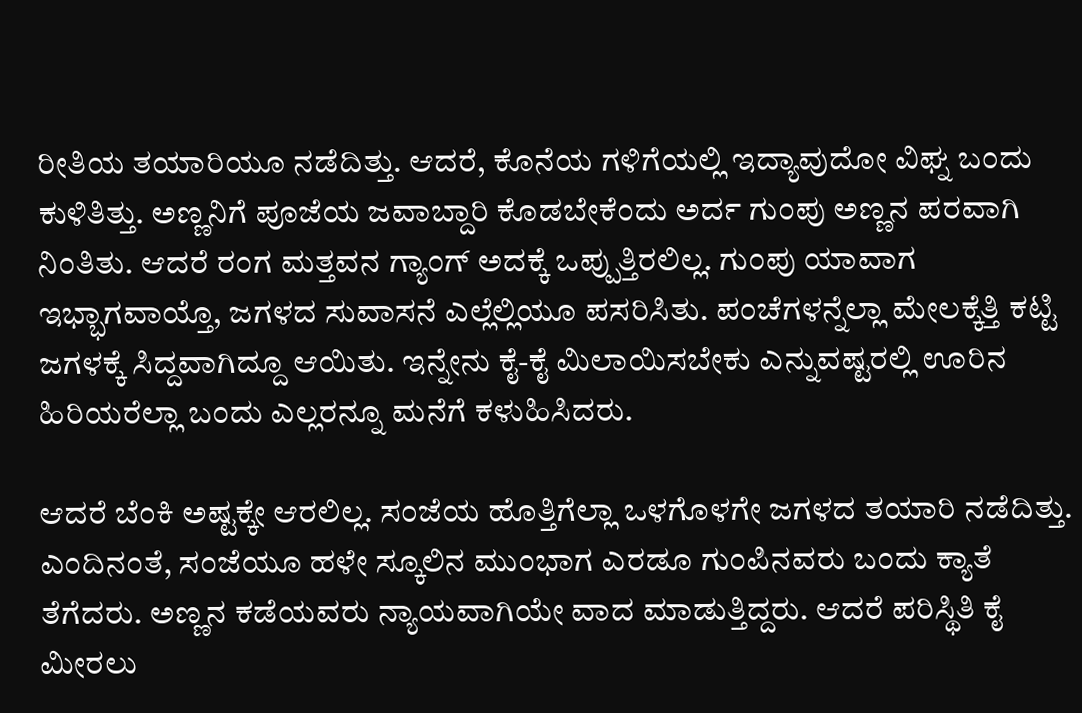ರೀತಿಯ ತಯಾರಿಯೂ ನಡೆದಿತ್ತು. ಆದರೆ, ಕೊನೆಯ ಗಳಿಗೆಯಲ್ಲಿ ಇದ್ಯಾವುದೋ ವಿಘ್ನ ಬಂದು ಕುಳಿತಿತ್ತು. ಅಣ್ಣನಿಗೆ ಪೂಜೆಯ ಜವಾಬ್ದಾರಿ ಕೊಡಬೇಕೆಂದು ಅರ್ದ ಗುಂಪು ಅಣ್ಣನ ಪರವಾಗಿ ನಿಂತಿತು. ಆದರೆ ರಂಗ ಮತ್ತವನ ಗ್ಯಾಂಗ್ ಅದಕ್ಕೆ ಒಪ್ಪುತ್ತಿರಲಿಲ್ಲ. ಗುಂಪು ಯಾವಾಗ ಇಭ್ಭಾಗವಾಯ್ತೊ, ಜಗಳದ ಸುವಾಸನೆ ಎಲ್ಲೆಲ್ಲಿಯೂ ಪಸರಿಸಿತು. ಪಂಚೆಗಳನ್ನೆಲ್ಲಾ ಮೇಲಕ್ಕೆತ್ತಿ ಕಟ್ಟಿ ಜಗಳಕ್ಕೆ ಸಿದ್ದವಾಗಿದ್ದೂ ಆಯಿತು. ಇನ್ನೇನು ಕೈ-ಕೈ ಮಿಲಾಯಿಸಬೇಕು ಎನ್ನುವಷ್ಟರಲ್ಲಿ ಊರಿನ ಹಿರಿಯರೆಲ್ಲಾ ಬಂದು ಎಲ್ಲರನ್ನೂ ಮನೆಗೆ ಕಳುಹಿಸಿದರು.

ಆದರೆ ಬೆಂಕಿ ಅಷ್ಟಕ್ಕೇ ಆರಲಿಲ್ಲ. ಸಂಜೆಯ ಹೊತ್ತಿಗೆಲ್ಲಾ ಒಳಗೊಳಗೇ ಜಗಳದ ತಯಾರಿ ನಡೆದಿತ್ತು. ಎಂದಿನಂತೆ, ಸಂಜೆಯೂ ಹಳೇ ಸ್ಕೂಲಿನ ಮುಂಭಾಗ ಎರಡೂ ಗುಂಪಿನವರು ಬಂದು ಕ್ಯಾತೆ ತೆಗೆದರು. ಅಣ್ಣನ ಕಡೆಯವರು ನ್ಯಾಯವಾಗಿಯೇ ವಾದ ಮಾಡುತ್ತಿದ್ದರು. ಆದರೆ ಪರಿಸ್ಥಿತಿ ಕೈ ಮೀರಲು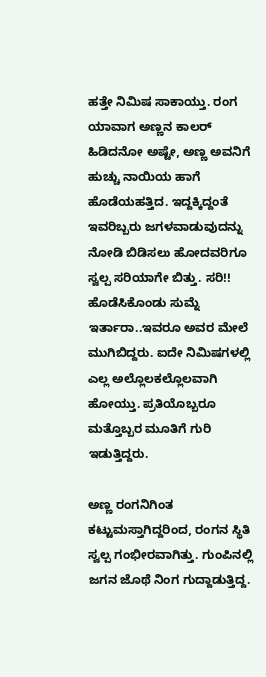ಹತ್ತೇ ನಿಮಿಷ ಸಾಕಾಯ್ತು. ರಂಗ ಯಾವಾಗ ಅಣ್ಣನ ಕಾಲರ್ ಹಿಡಿದನೋ ಅಷ್ಟೇ, ಅಣ್ಣ ಅವನಿಗೆ ಹುಚ್ಚು ನಾಯಿಯ ಹಾಗೆ ಹೊಡೆಯಹತ್ತಿದ. ಇದ್ದಕ್ಕಿದ್ದಂತೆ ಇವರಿಬ್ಬರು ಜಗಳವಾಡುವುದನ್ನು ನೋಡಿ ಬಿಡಿಸಲು ಹೋದವರಿಗೂ ಸ್ವಲ್ಪ ಸರಿಯಾಗೇ ಬಿತ್ತು. ಸರಿ!! ಹೊಡೆಸಿಕೊಂಡು ಸುಮ್ನೆ ಇರ್ತಾರಾ..ಇವರೂ ಅವರ ಮೇಲೆ ಮುಗಿಬಿದ್ದರು. ಐದೇ ನಿಮಿಷಗಳಲ್ಲಿ ಎಲ್ಲ ಅಲ್ಲೊಲಕಲ್ಲೊಲವಾಗಿ ಹೋಯ್ತು. ಪ್ರತಿಯೊಬ್ಬರೂ ಮತ್ತೊಬ್ಬರ ಮೂತಿಗೆ ಗುರಿ ಇಡುತ್ತಿದ್ದರು.

ಅಣ್ಣ ರಂಗನಿಗಿಂತ ಕಟ್ಟುಮಸ್ತಾಗಿದ್ದರಿಂದ, ರಂಗನ ಸ್ಥಿತಿ ಸ್ವಲ್ಪ ಗಂಭೀರವಾಗಿತ್ತು. ಗುಂಪಿನಲ್ಲಿ ಜಗನ ಜೊಥೆ ನಿಂಗ ಗುದ್ದಾಡುತ್ತಿದ್ದ.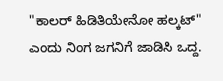"ಕಾಲರ್ ಹಿಡಿತಿಯೇನೋ ಹಲ್ಕಟ್" ಎಂದು ನಿಂಗ ಜಗನಿಗೆ ಜಾಡಿಸಿ ಒದ್ದ.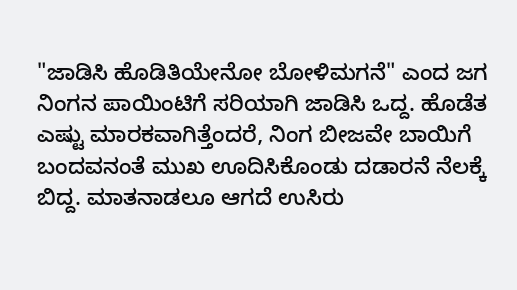"ಜಾಡಿಸಿ ಹೊಡಿತಿಯೇನೋ ಬೋಳಿಮಗನೆ" ಎಂದ ಜಗ ನಿಂಗನ ಪಾಯಿಂಟಿಗೆ ಸರಿಯಾಗಿ ಜಾಡಿಸಿ ಒದ್ದ. ಹೊಡೆತ ಎಷ್ಟು ಮಾರಕವಾಗಿತ್ತೆಂದರೆ, ನಿಂಗ ಬೀಜವೇ ಬಾಯಿಗೆ ಬಂದವನಂತೆ ಮುಖ ಊದಿಸಿಕೊಂಡು ದಡಾರನೆ ನೆಲಕ್ಕೆ ಬಿದ್ದ. ಮಾತನಾಡಲೂ ಆಗದೆ ಉಸಿರು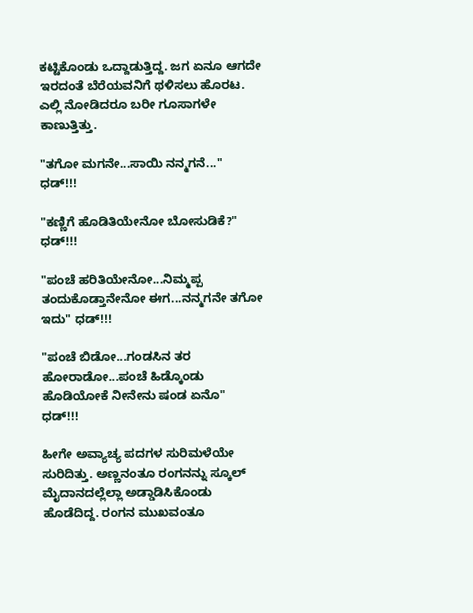ಕಟ್ಟಿಕೊಂಡು ಒದ್ದಾಡುತ್ತಿದ್ದ. ಜಗ ಏನೂ ಆಗದೇ ಇರದಂತೆ ಬೆರೆಯವನಿಗೆ ಥಳಿಸಲು ಹೊರಟ. ಎಲ್ಲಿ ನೋಡಿದರೂ ಬರೀ ಗೂಸಾಗಳೇ ಕಾಣುತ್ತಿತ್ತು.

"ತಗೋ ಮಗನೇ...ಸಾಯಿ ನನ್ಮಗನೆ..." ಧಡ್!!!

"ಕಣ್ಣಿಗೆ ಹೊಡಿತಿಯೇನೋ ಬೋಸುಡಿಕೆ?" ಧಡ್!!!

"ಪಂಚೆ ಹರಿತಿಯೇನೋ...ನಿಮ್ಮಪ್ಪ ತಂದುಕೊಡ್ತಾನೇನೋ ಈಗ...ನನ್ಮಗನೇ ತಗೋ ಇದು" ಧಡ್!!!

"ಪಂಚೆ ಬಿಡೋ...ಗಂಡಸಿನ ತರ ಹೋರಾಡೋ...ಪಂಚೆ ಹಿಡ್ಕೊಂಡು ಹೊಡಿಯೋಕೆ ನೀನೇನು ಷಂಡ ಏನೊ" ಧಡ್!!!

ಹೀಗೇ ಅವ್ಯಾಚ್ಯ ಪದಗಳ ಸುರಿಮಳೆಯೇ ಸುರಿದಿತ್ತು. ಅಣ್ಣನಂತೂ ರಂಗನನ್ನು ಸ್ಕೂಲ್ ಮೈದಾನದಲ್ಲೆಲ್ಲಾ ಅಡ್ಡಾಡಿಸಿಕೊಂಡು ಹೊಡೆದಿದ್ದ. ರಂಗನ ಮುಖವಂತೂ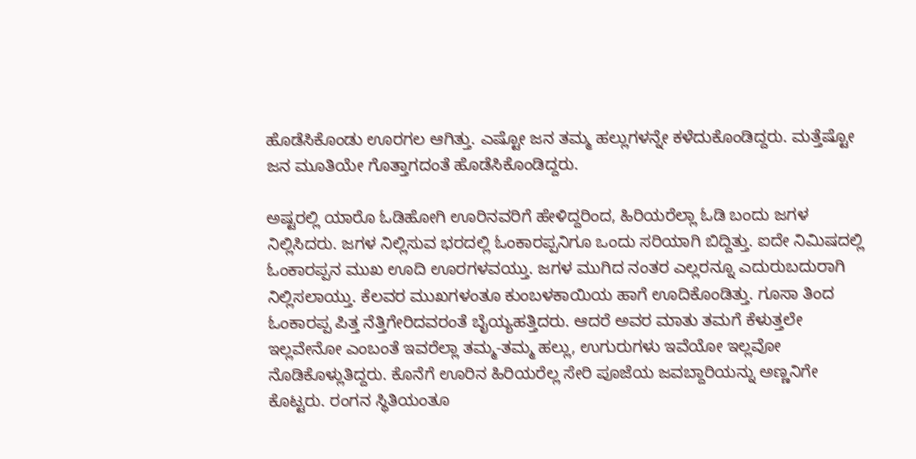ಹೊಡೆಸಿಕೊಂಡು ಊರಗಲ ಆಗಿತ್ತು. ಎಷ್ಟೋ ಜನ ತಮ್ಮ ಹಲ್ಲುಗಳನ್ನೇ ಕಳೆದುಕೊಂಡಿದ್ದರು. ಮತ್ತೆಷ್ಟೋ ಜನ ಮೂತಿಯೇ ಗೊತ್ತಾಗದಂತೆ ಹೊಡೆಸಿಕೊಂಡಿದ್ದರು.

ಅಷ್ಟರಲ್ಲಿ ಯಾರೊ ಓಡಿಹೋಗಿ ಊರಿನವರಿಗೆ ಹೇಳಿದ್ದರಿಂದ, ಹಿರಿಯರೆಲ್ಲಾ ಓಡಿ ಬಂದು ಜಗಳ ನಿಲ್ಲಿಸಿದರು. ಜಗಳ ನಿಲ್ಲಿಸುವ ಭರದಲ್ಲಿ ಓಂಕಾರಪ್ಪನಿಗೂ ಒಂದು ಸರಿಯಾಗಿ ಬಿದ್ದಿತ್ತು. ಐದೇ ನಿಮಿಷದಲ್ಲಿ ಓಂಕಾರಪ್ಪನ ಮುಖ ಊದಿ ಊರಗಳವಯ್ತು. ಜಗಳ ಮುಗಿದ ನಂತರ ಎಲ್ಲರನ್ನೂ ಎದುರುಬದುರಾಗಿ ನಿಲ್ಲಿಸಲಾಯ್ತು. ಕೆಲವರ ಮುಖಗಳಂತೂ ಕುಂಬಳಕಾಯಿಯ ಹಾಗೆ ಊದಿಕೊಂಡಿತ್ತು. ಗೂಸಾ ತಿಂದ ಓಂಕಾರಪ್ಪ ಪಿತ್ತ ನೆತ್ತಿಗೇರಿದವರಂತೆ ಬೈಯ್ಯಹತ್ತಿದರು. ಆದರೆ ಅವರ ಮಾತು ತಮಗೆ ಕೆಳುತ್ತಲೇ ಇಲ್ಲವೇನೋ ಎಂಬಂತೆ ಇವರೆಲ್ಲಾ ತಮ್ಮ-ತಮ್ಮ ಹಲ್ಲು, ಉಗುರುಗಳು ಇವೆಯೋ ಇಲ್ಲವೋ ನೊಡಿಕೊಳ್ಲುತಿದ್ದರು. ಕೊನೆಗೆ ಊರಿನ ಹಿರಿಯರೆಲ್ಲ ಸೇರಿ ಪೂಜೆಯ ಜವಬ್ದಾರಿಯನ್ನು ಅಣ್ಣನಿಗೇ ಕೊಟ್ಟರು. ರಂಗನ ಸ್ಥಿತಿಯಂತೂ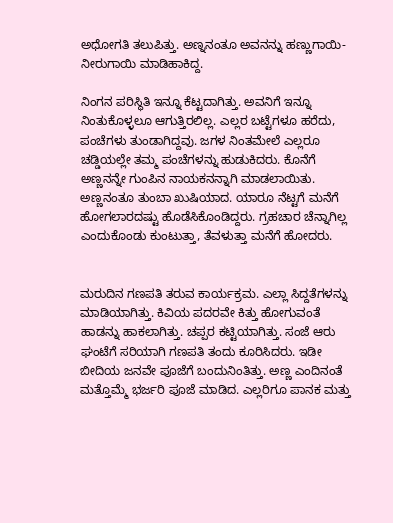ಅಧೋಗತಿ ತಲುಪಿತ್ತು. ಅಣ್ನನಂತೂ ಅವನನ್ನು ಹಣ್ಣುಗಾಯಿ-ನೀರುಗಾಯಿ ಮಾಡಿಹಾಕಿದ್ದ.

ನಿಂಗನ ಪರಿಸ್ಥಿತಿ ಇನ್ನೂ ಕೆಟ್ಟದಾಗಿತ್ತು. ಅವನಿಗೆ ಇನ್ನೂ ನಿಂತುಕೊಳ್ಳಲೂ ಆಗುತ್ತಿರಲಿಲ್ಲ. ಎಲ್ಲರ ಬಟ್ಟೆಗಳೂ ಹರೆದು, ಪಂಚೆಗಳು ತುಂಡಾಗಿದ್ದವು. ಜಗಳ ನಿಂತಮೇಲೆ ಎಲ್ಲರೂ ಚಡ್ಡಿಯಲ್ಲೇ ತಮ್ಮ ಪಂಚೆಗಳನ್ನು ಹುಡುಕಿದರು. ಕೊನೆಗೆ ಅಣ್ಣನನ್ನೇ ಗುಂಪಿನ ನಾಯಕನನ್ನಾಗಿ ಮಾಡಲಾಯಿತು. ಅಣ್ಣನಂತೂ ತುಂಬಾ ಖುಷಿಯಾದ. ಯಾರೂ ನೆಟ್ಟಗೆ ಮನೆಗೆ ಹೋಗಲಾರದಷ್ಟು ಹೊಡೆಸಿಕೊಂಡಿದ್ದರು. ಗ್ರಹಚಾರ ಚೆನ್ನಾಗಿಲ್ಲ ಎಂದುಕೊಂಡು ಕುಂಟುತ್ತಾ, ತೆವಳುತ್ತಾ ಮನೆಗೆ ಹೋದರು.


ಮರುದಿನ ಗಣಪತಿ ತರುವ ಕಾರ್ಯಕ್ರಮ. ಎಲ್ಲಾ ಸಿದ್ದತೆಗಳನ್ನು ಮಾಡಿಯಾಗಿತ್ತು. ಕಿವಿಯ ಪದರವೇ ಕಿತ್ತು ಹೋಗುವಂತೆ ಹಾಡನ್ನು ಹಾಕಲಾಗಿತ್ತು. ಚಪ್ಪರ ಕಟ್ಟಿಯಾಗಿತ್ತು. ಸಂಜೆ ಆರು ಘಂಟೆಗೆ ಸರಿಯಾಗಿ ಗಣಪತಿ ತಂದು ಕೂರಿಸಿದರು. ಇಡೀ ಬೀದಿಯ ಜನವೇ ಪೂಜೆಗೆ ಬಂದುನಿಂತಿತ್ತು. ಅಣ್ಣ ಎಂದಿನಂತೆ ಮತ್ತೊಮ್ಮೆ ಭರ್ಜರಿ ಪೂಜೆ ಮಾಡಿದ. ಎಲ್ಲರಿಗೂ ಪಾನಕ ಮತ್ತು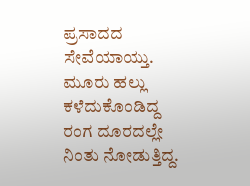ಪ್ರಸಾದದ ಸೇವೆಯಾಯ್ತು. ಮೂರು ಹಲ್ಲು ಕಳೆದುಕೊಂಡಿದ್ದ ರಂಗ ದೂರದಲ್ಲೇ ನಿಂತು ನೋಡುತ್ತಿದ್ದ.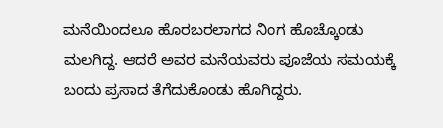ಮನೆಯಿಂದಲೂ ಹೊರಬರಲಾಗದ ನಿಂಗ ಹೊಚ್ಕೊಂಡು ಮಲಗಿದ್ದ. ಆದರೆ ಅವರ ಮನೆಯವರು ಪೂಜೆಯ ಸಮಯಕ್ಕೆ ಬಂದು ಪ್ರಸಾದ ತೆಗೆದುಕೊಂಡು ಹೊಗಿದ್ದರು.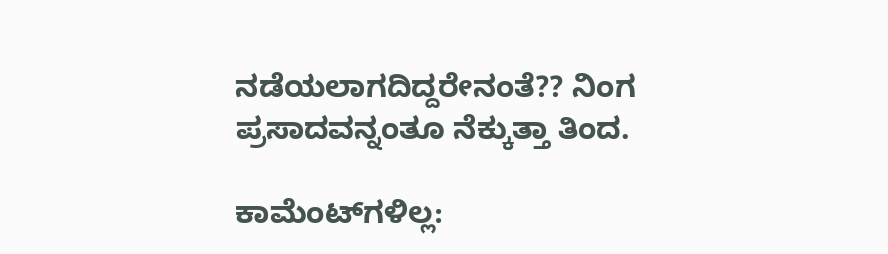ನಡೆಯಲಾಗದಿದ್ದರೇನಂತೆ?? ನಿಂಗ ಪ್ರಸಾದವನ್ನಂತೂ ನೆಕ್ಕುತ್ತಾ ತಿಂದ.

ಕಾಮೆಂಟ್‌ಗಳಿಲ್ಲ: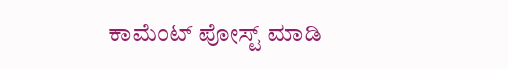ಕಾಮೆಂಟ್‌‌ ಪೋಸ್ಟ್‌ ಮಾಡಿ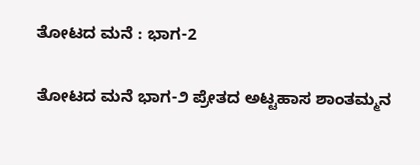ತೋಟದ ಮನೆ : ಭಾಗ-2

ತೋಟದ ಮನೆ ಭಾಗ-೨ ಪ್ರೇತದ ಅಟ್ಟಹಾಸ ಶಾಂತಮ್ಮನ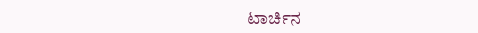ಟಾರ್ಚಿನ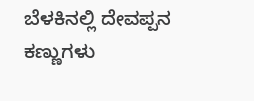ಬೆಳಕಿನಲ್ಲಿ ದೇವಪ್ಪನ ಕಣ್ಣುಗಳು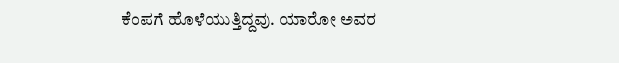ಕೆಂಪಗೆ ಹೊಳೆಯುತ್ತಿದ್ದವು. ಯಾರೋ ಅವರ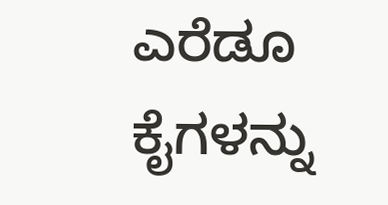ಎರೆಡೂ ಕೈಗಳನ್ನು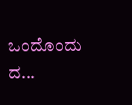ಒಂದೊಂದು ದ...